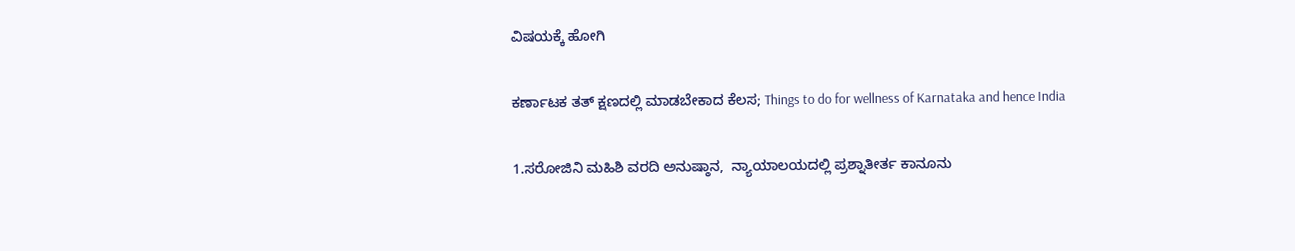ವಿಷಯಕ್ಕೆ ಹೋಗಿ

ಕರ್ಣಾಟಕ ತತ್ ಕ್ಷಣದಲ್ಲಿ ಮಾಡಬೇಕಾದ ಕೆಲಸ; Things to do for wellness of Karnataka and hence India

1.ಸರೋಜಿನಿ ಮಹಿಶಿ ವರದಿ ಅನುಷ್ಠಾನ,  ನ್ಯಾಯಾಲಯದಲ್ಲಿ ಪ್ರಶ್ನಾತೀರ್ತ ಕಾನೂನು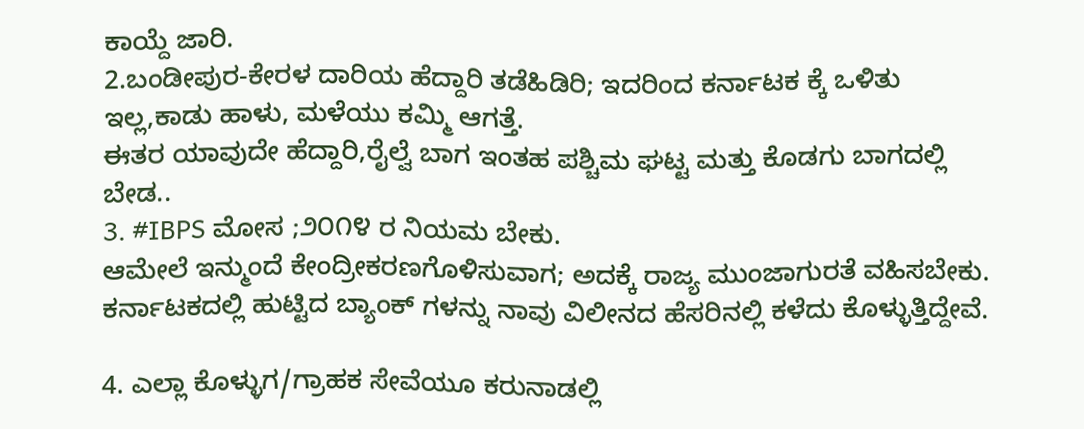ಕಾಯ್ದೆ ಜಾರಿ.
2.ಬಂಡೀಪುರ-ಕೇರಳ ದಾರಿಯ ಹೆದ್ದಾರಿ ತಡೆಹಿಡಿರಿ; ಇದರಿಂದ ಕರ್ನಾಟಕ ಕ್ಕೆ ಒಳಿತು ಇಲ್ಲ,ಕಾಡು ಹಾಳು, ಮಳೆಯು ಕಮ್ಮಿ ಆಗತ್ತೆ.
ಈತರ ಯಾವುದೇ ಹೆದ್ದಾರಿ,ರೈಲ್ವೆ ಬಾಗ ಇಂತಹ ಪಶ್ಚಿಮ ಘಟ್ಟ ಮತ್ತು ಕೊಡಗು ಬಾಗದಲ್ಲಿ ಬೇಡ..
3. #IBPS ಮೋಸ ;೨೦೧೪ ರ ನಿಯಮ ಬೇಕು.
ಆಮೇಲೆ ಇನ್ಮುಂದೆ ಕೇಂದ್ರೀಕರಣಗೊಳಿಸುವಾಗ; ಅದಕ್ಕೆ ರಾಜ್ಯ ಮುಂಜಾಗುರತೆ ವಹಿಸಬೇಕು.
ಕರ್ನಾಟಕದಲ್ಲಿ ಹುಟ್ಟಿದ ಬ್ಯಾಂಕ್ ಗಳನ್ನು ನಾವು ವಿಲೀನದ ಹೆಸರಿನಲ್ಲಿ ಕಳೆದು ಕೊಳ್ಳುತ್ತಿದ್ದೇವೆ.

4. ಎಲ್ಲಾ ಕೊಳ್ಳುಗ/ಗ್ರಾಹಕ ಸೇವೆಯೂ ಕರುನಾಡಲ್ಲಿ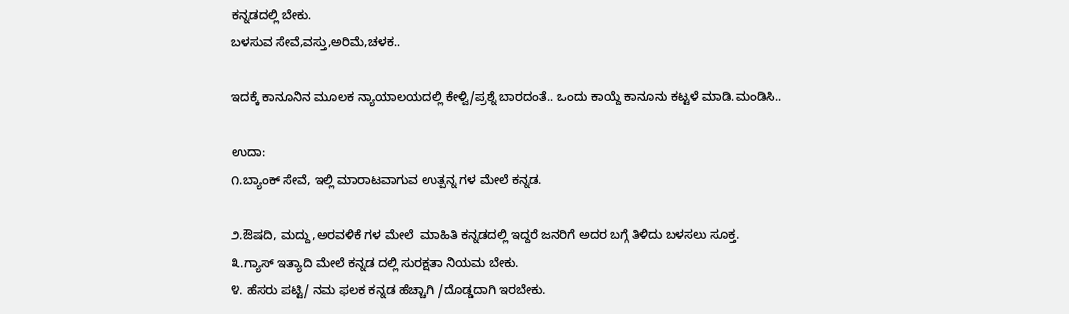ಕನ್ನಡದಲ್ಲಿ ಬೇಕು.
ಬಳಸುವ ಸೇವೆ,ವಸ್ತು,ಅರಿಮೆ,ಚಳಕ..

ಇದಕ್ಕೆ ಕಾನೂನಿನ ಮೂಲಕ ನ್ಯಾಯಾಲಯದಲ್ಲಿ ಕೇಳ್ವಿ/ಪ್ರಶ್ನೆ ಬಾರದಂತೆ.. ಒಂದು ಕಾಯ್ದೆ ಕಾನೂನು ಕಟ್ಟಳೆ ಮಾಡಿ.ಮಂಡಿಸಿ..

ಉದಾ:
೧.ಬ್ಯಾಂಕ್ ಸೇವೆ, ಇಲ್ಲಿ ಮಾರಾಟವಾಗುವ ಉತ್ಪನ್ನ ಗಳ ಮೇಲೆ ಕನ್ನಡ.

೨.ಔಷದಿ, ಮದ್ದು,ಅರವಳಿಕೆ ಗಳ ಮೇಲೆ  ಮಾಹಿತಿ ಕನ್ನಡದಲ್ಲಿ ಇದ್ದರೆ ಜನರಿಗೆ ಅದರ ಬಗ್ಗೆ ತಿಳಿದು ಬಳಸಲು ಸೂಕ್ತ.
೩.ಗ್ಯಾಸ್ ಇತ್ಯಾದಿ ಮೇಲೆ ಕನ್ನಡ ದಲ್ಲಿ ಸುರಕ್ಷತಾ ನಿಯಮ ಬೇಕು.
೪. ಹೆಸರು ಪಟ್ಟಿ/ ನಮ ಫಲಕ ಕನ್ನಡ ಹೆಚ್ಚಾಗಿ /ದೊಡ್ಡದಾಗಿ ಇರಬೇಕು.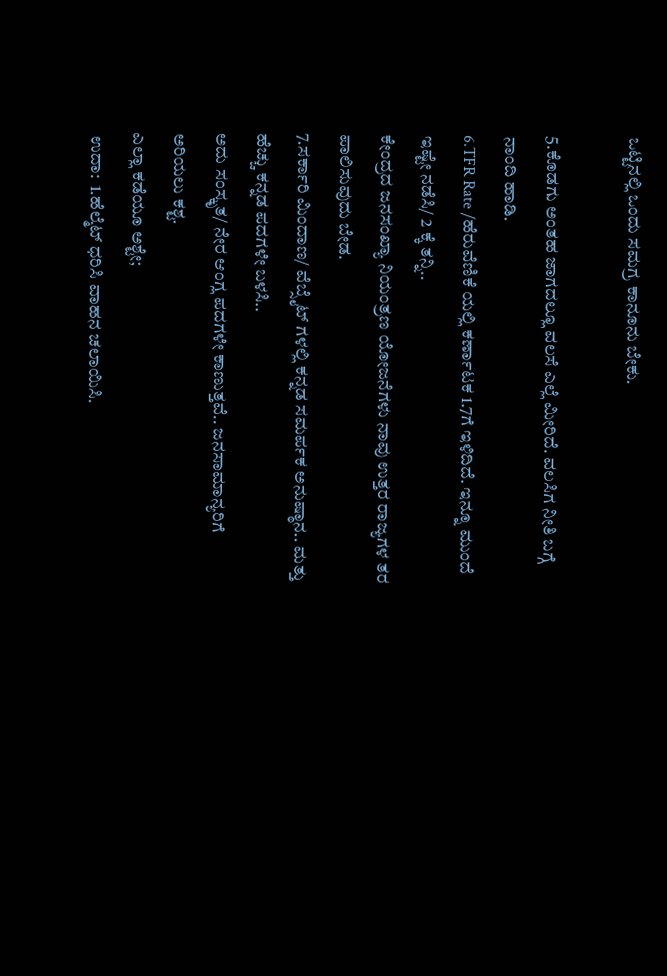ಒಟ್ಟಿನಲ್ಲಿ ಒಂದು ಸಮಗ್ರ ಕಾನೂನು ಬೇಕು.

5.ಕೊಡಗು ಅಂತಹ ಜಾಗದಲ್ಲೂ ವಲಸೆ ಎಲ್ಲೆ ಮೀರಿದೆ. ವಲಸಿಗ ನೀತಿ ಬಗ್ಗೆ ನಾಂದಿ ಹಾಡಿ.
6.TFR Rate /ಹೆರುವೆಣಿಕೆ ಯಲ್ಲಿ ಕರ್ಣಾಟಕ 1.7ಗೆ ಇಳಿದಿದೆ. ಇನ್ನೂ ಮುಂದೆ  ಇಷ್ಟೇ ನಡೆಸಿ/ 2 ಕ್ಕೆ ತನ್ನಿ..
ಕೇಂದ್ರದ ಜನಸಂಖ್ಯಾ ನಿಯಂತ್ರಣ ಯೋಜನೆಗಳು ನಾವು ಉತ್ತರ ರಾಜ್ಯಗಳ ತರ ಪಾಲಿಸುವುದು ಬೇಡ.
7.ಸರ್ಕಾರಿ ಮಿಂದಾಣ/ ವೆಬ್ಸೈಟ್ ಗಳಲ್ಲಿ ಕನ್ನಡ ಸಮರ್ಪಕ ಅನುಷ್ಠಾನ.. ಮತ್ತು ಹೆಚ್ಚು ಕನ್ನಡ ಪದಗಳೇ ಬಳಸಿ..
ಅದು ಸಂಸ್ಕೃತ/ ನೇರ ಆಂಗ್ಲ ಪದಗಳೇ ಕಾಣುತ್ತವೆ.. ಜನಸಾಮಾನ್ಯರಿಗೆ ಅರಿಯಲು ಕಶ್ಟ.
ಎಲ್ಲಾ ಕಡೆಯೂ ಅಶ್ಟೇ;
 ಉದಾ:  1.ಹೆಲ್ಮೆಟ್ ಧರಿಸಿ ವಾಹನ ಚಲಾಯಿಸಿ.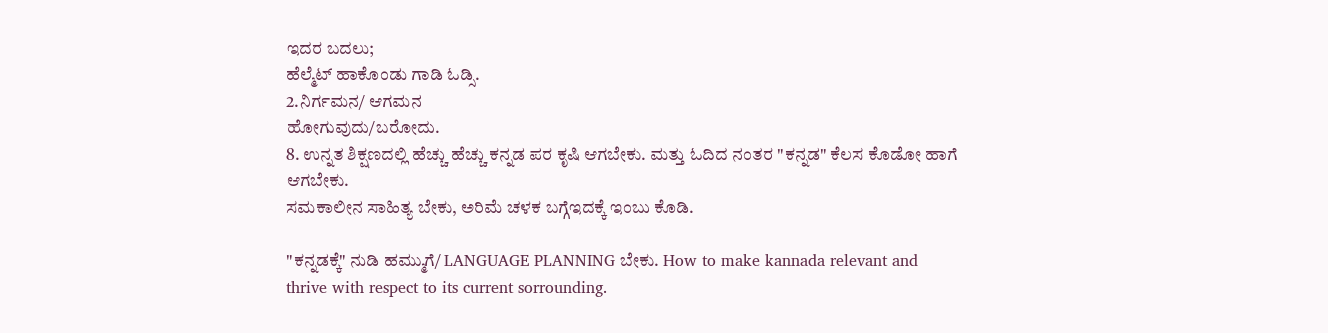ಇದರ ಬದಲು;
ಹೆಲ್ಮೆಟ್ ಹಾಕೊಂಡು ಗಾಡಿ ಓಡ್ಸಿ.
2.ನಿರ್ಗಮನ/ ಆಗಮನ
ಹೋಗುವುದು/ಬರೋದು.
8. ಉನ್ನತ ಶಿಕ್ಷಣದಲ್ಲಿ ಹೆಚ್ಚು ಹೆಚ್ಚು ಕನ್ನಡ ಪರ ಕೃಷಿ ಆಗಬೇಕು. ಮತ್ತು ಓದಿದ ನಂತರ "ಕನ್ನಡ" ಕೆಲಸ ಕೊಡೋ ಹಾಗೆ ಆಗಬೇಕು.
ಸಮಕಾಲೀನ ಸಾಹಿತ್ಯ ಬೇಕು, ಅರಿಮೆ ಚಳಕ ಬಗ್ಗೆಇದಕ್ಕೆ ಇಂಬು ಕೊಡಿ.

"ಕನ್ನಡಕ್ಕೆ" ನುಡಿ ಹಮ್ಮುಗೆ/ LANGUAGE PLANNING ಬೇಕು. How to make kannada relevant and thrive with respect to its current sorrounding.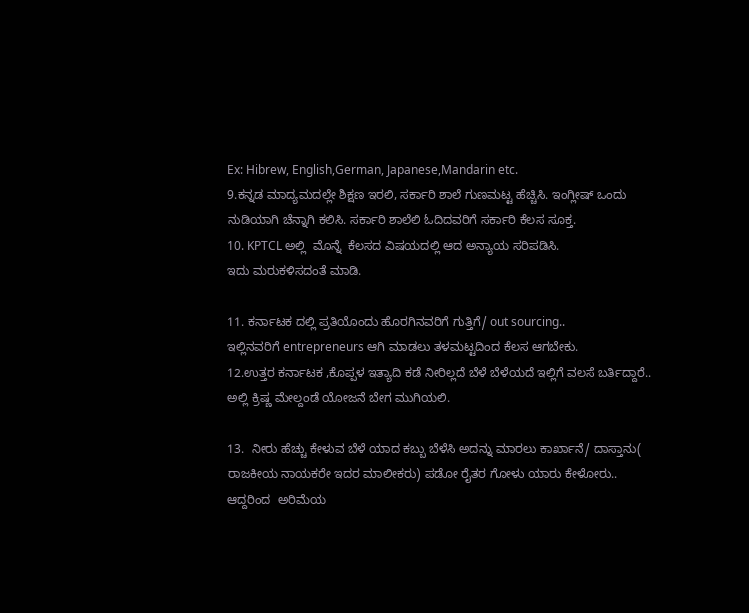Ex: Hibrew, English,German, Japanese,Mandarin etc.
9.ಕನ್ನಡ ಮಾದ್ಯಮದಲ್ಲೇ ಶಿಕ್ಷಣ ಇರಲಿ, ಸರ್ಕಾರಿ ಶಾಲೆ ಗುಣಮಟ್ಟ ಹೆಚ್ಚಿಸಿ. ಇಂಗ್ಲೀಷ್ ಒಂದು ನುಡಿಯಾಗಿ ಚೆನ್ನಾಗಿ ಕಲಿಸಿ. ಸರ್ಕಾರಿ ಶಾಲೆಲಿ ಓದಿದವರಿಗೆ ಸರ್ಕಾರಿ ಕೆಲಸ ಸೂಕ್ತ.
10. KPTCL ಅಲ್ಲಿ  ಮೊನ್ನೆ  ಕೆಲಸದ ವಿಷಯದಲ್ಲಿ ಆದ ಅನ್ಯಾಯ ಸರಿಪಡಿಸಿ.
ಇದು ಮರುಕಳಿಸದಂತೆ ಮಾಡಿ.

11. ಕರ್ನಾಟಕ ದಲ್ಲಿ ಪ್ರತಿಯೊಂದು ಹೊರಗಿನವರಿಗೆ ಗುತ್ತಿಗೆ/ out sourcing..
ಇಲ್ಲಿನವರಿಗೆ entrepreneurs ಆಗಿ ಮಾಡಲು ತಳಮಟ್ಟದಿಂದ ಕೆಲಸ ಆಗಬೇಕು.
12.ಉತ್ತರ ಕರ್ನಾಟಕ ,ಕೊಪ್ಪಳ ಇತ್ಯಾದಿ ಕಡೆ ನೀರಿಲ್ಲದೆ ಬೆಳೆ ಬೆಳೆಯದೆ ಇಲ್ಲಿಗೆ ವಲಸೆ ಬರ್ತಿದ್ದಾರೆ..
ಅಲ್ಲಿ ಕ್ರಿಷ್ಣ ಮೇಲ್ದಂಡೆ ಯೋಜನೆ ಬೇಗ ಮುಗಿಯಲಿ.

13.  ನೀರು ಹೆಚ್ಚು ಕೇಳುವ ಬೆಳೆ ಯಾದ ಕಬ್ಬು ಬೆಳೆಸಿ ಅದನ್ನು ಮಾರಲು ಕಾರ್ಖಾನೆ/ ದಾಸ್ತಾನು( ರಾಜಕೀಯ ನಾಯಕರೇ ಇದರ ಮಾಲೀಕರು) ಪಡೋ ರೈತರ ಗೋಳು ಯಾರು ಕೇಳೋರು..
ಆದ್ದರಿಂದ  ಅರಿಮೆಯ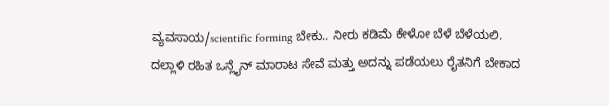ವ್ಯವಸಾಯ/scientific forming ಬೇಕು.. ನೀರು ಕಡಿಮೆ ಕೇಳೋ ಬೆಳೆ ಬೆಳೆಯಲಿ.
ದಲ್ಲಾಳಿ ರಹಿತ ಒನ್ಲೈನ್ ಮಾರಾಟ ಸೇವೆ ಮತ್ತು ಅದನ್ನು ಪಡೆಯಲು ರೈತನಿಗೆ ಬೇಕಾದ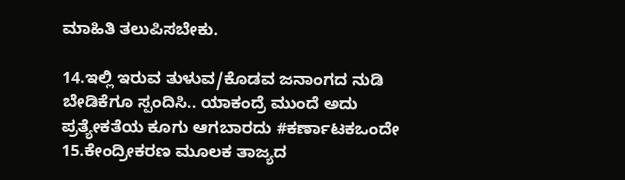ಮಾಹಿತಿ ತಲುಪಿಸಬೇಕು.

14.ಇಲ್ಲಿ ಇರುವ ತುಳುವ/ಕೊಡವ ಜನಾಂಗದ ನುಡಿ ಬೇಡಿಕೆಗೂ ಸ್ಪಂದಿಸಿ.. ಯಾಕಂದ್ರೆ ಮುಂದೆ ಅದು ಪ್ರತ್ಯೇಕತೆಯ ಕೂಗು ಆಗಬಾರದು #ಕರ್ಣಾಟಕಒಂದೇ
15.ಕೇಂದ್ರೀಕರಣ ಮೂಲಕ ತಾಜ್ಯದ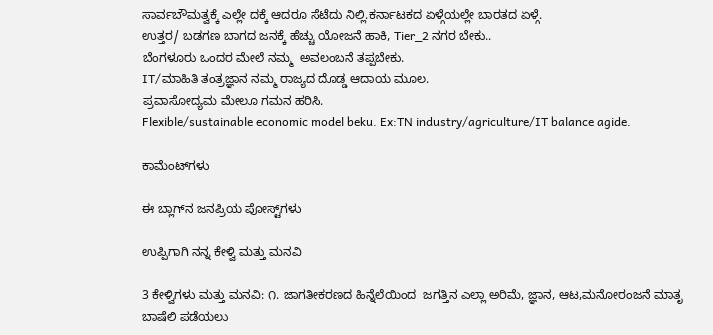ಸಾರ್ವಬೌಮತ್ವಕ್ಕೆ ಎಲ್ಲೇ ದಕ್ಕೆ ಆದರೂ ಸೆಟೆದು ನಿಲ್ಲಿ.ಕರ್ನಾಟಕದ ಏಳ್ಗೆಯಲ್ಲೇ ಬಾರತದ ಏಳ್ಗೆ.
ಉತ್ತರ/ ಬಡಗಣ ಬಾಗದ ಜನಕ್ಕೆ ಹೆಚ್ಚು ಯೋಜನೆ ಹಾಕಿ, Tier_2 ನಗರ ಬೇಕು..
ಬೆಂಗಳೂರು ಒಂದರ ಮೇಲೆ ನಮ್ಮ  ಅವಲಂಬನೆ ತಪ್ಪಬೇಕು.
IT/ಮಾಹಿತಿ ತಂತ್ರಜ್ಞಾನ ನಮ್ಮ ರಾಜ್ಯದ ದೊಡ್ಡ ಆದಾಯ ಮೂಲ.
ಪ್ರವಾಸೋದ್ಯಮ ಮೇಲೂ ಗಮನ ಹರಿಸಿ.
Flexible/sustainable economic model beku. Ex:TN industry/agriculture/IT balance agide.

ಕಾಮೆಂಟ್‌ಗಳು

ಈ ಬ್ಲಾಗ್‌ನ ಜನಪ್ರಿಯ ಪೋಸ್ಟ್‌ಗಳು

ಉಪ್ಪಿಗಾಗಿ ನನ್ನ ಕೇಳ್ವಿ ಮತ್ತು ಮನವಿ

3 ಕೇಳ್ವಿಗಳು ಮತ್ತು ಮನವಿ: ೧. ಜಾಗತೀಕರಣದ ಹಿನ್ನೆಲೆಯಿಂದ  ಜಗತ್ತಿನ ಎಲ್ಲಾ ಅರಿಮೆ, ಜ್ಞಾನ, ಆಟ,ಮನೋರಂಜನೆ ಮಾತೃ ಬಾಷೆಲಿ ಪಡೆಯಲು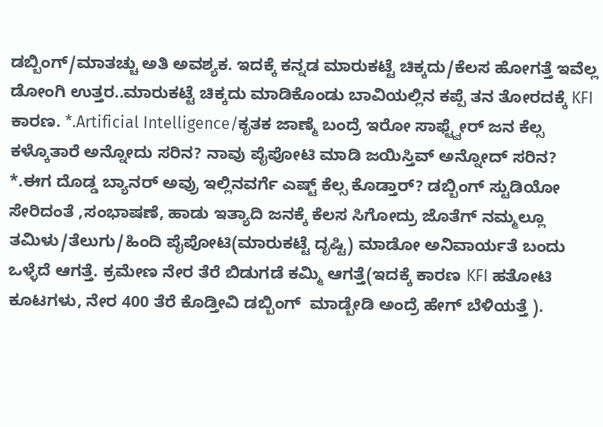ಡಬ್ಬಿಂಗ್/ಮಾತಚ್ಚು ಅತಿ ಅವಶ್ಯಕ. ಇದಕ್ಕೆ ಕನ್ನಡ ಮಾರುಕಟ್ಟೆ ಚಿಕ್ಕದು/ಕೆಲಸ ಹೋಗತ್ತೆ ಇವೆಲ್ಲ ಡೋಂಗಿ ಉತ್ತರ..ಮಾರುಕಟ್ಟೆ ಚಿಕ್ಕದು ಮಾಡಿಕೊಂಡು ಬಾವಿಯಲ್ಲಿನ ಕಪ್ಪೆ ತನ ತೋರದಕ್ಕೆ KFI ಕಾರಣ. *.Artificial Intelligence/ಕೃತಕ ಜಾಣ್ಮೆ ಬಂದ್ರೆ ಇರೋ ಸಾಫ್ಟ್ವೇರ್ ಜನ ಕೆಲ್ಸ ಕಳ್ಕೊತಾರೆ ಅನ್ನೋದು ಸರಿನ? ನಾವು ಪೈಪೋಟಿ ಮಾಡಿ ಜಯಿಸ್ತಿವ್ ಅನ್ನೋದ್ ಸರಿನ? *.ಈಗ ದೊಡ್ಡ ಬ್ಯಾನರ್ ಅವ್ರು ಇಲ್ಲಿನವರ್ಗೆ ಎಷ್ಟ್ ಕೆಲ್ಸ ಕೊಡ್ತಾರ್? ಡಬ್ಬಿಂಗ್ ಸ್ಟುಡಿಯೋ ಸೇರಿದಂತೆ ,ಸಂಭಾಷಣೆ, ಹಾಡು ಇತ್ಯಾದಿ ಜನಕ್ಕೆ ಕೆಲಸ ಸಿಗೋದ್ರು ಜೊತೆಗ್ ನಮ್ಮಲ್ಲೂ ತಮಿಳು/ತೆಲುಗು/ಹಿಂದಿ ಪೈಪೋಟಿ(ಮಾರುಕಟ್ಟೆ ದೃಷ್ಟಿ) ಮಾಡೋ ಅನಿವಾರ್ಯತೆ ಬಂದು ಒಳ್ಳೆದೆ ಆಗತ್ತೆ. ಕ್ರಮೇಣ ನೇರ ತೆರೆ ಬಿಡುಗಡೆ ಕಮ್ಮಿ ಆಗತ್ತೆ(ಇದಕ್ಕೆ ಕಾರಣ KFI ಹತೋಟಿ ಕೂಟಗಳು, ನೇರ 400 ತೆರೆ ಕೊಡ್ತೀವಿ ಡಬ್ಬಿಂಗ್  ಮಾಡ್ಬೇಡಿ ಅಂದ್ರೆ ಹೇಗ್ ಬೆಳಿಯತ್ತೆ ).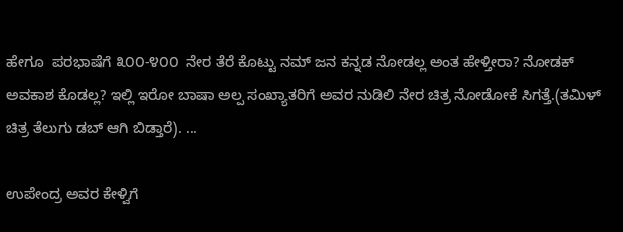ಹೇಗೂ  ಪರಭಾಷೆಗೆ ೩೦೦-೪೦೦  ನೇರ ತೆರೆ ಕೊಟ್ಟು ನಮ್ ಜನ ಕನ್ನಡ ನೋಡಲ್ಲ ಅಂತ ಹೇಳ್ತೀರಾ? ನೋಡಕ್ ಅವಕಾಶ ಕೊಡಲ್ಲ? ಇಲ್ಲಿ ಇರೋ ಬಾಷಾ ಅಲ್ಪ ಸಂಖ್ಯಾತರಿಗೆ ಅವರ ನುಡಿಲಿ ನೇರ ಚಿತ್ರ ನೋಡೋಕೆ ಸಿಗತ್ತೆ.(ತಮಿಳ್ ಚಿತ್ರ ತೆಲುಗು ಡಬ್ ಆಗಿ ಬಿಡ್ತಾರೆ). ...

ಉಪೇಂದ್ರ ಅವರ ಕೇಳ್ವಿಗೆ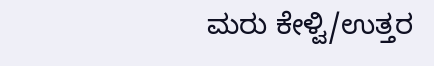ಮರು ಕೇಳ್ವಿ/ಉತ್ತರ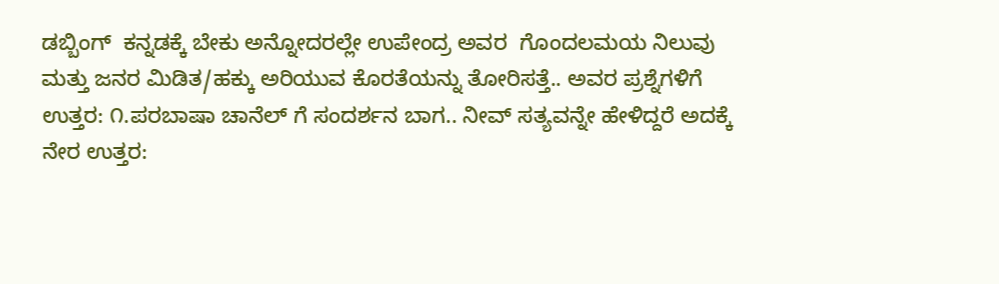ಡಬ್ಬಿಂಗ್  ಕನ್ನಡಕ್ಕೆ ಬೇಕು ಅನ್ನೋದರಲ್ಲೇ ಉಪೇಂದ್ರ ಅವರ  ಗೊಂದಲಮಯ ನಿಲುವು ಮತ್ತು ಜನರ ಮಿಡಿತ/ಹಕ್ಕು ಅರಿಯುವ ಕೊರತೆಯನ್ನು ತೋರಿಸತ್ತೆ.. ಅವರ ಪ್ರಶ್ನೆಗಳಿಗೆ ಉತ್ತರ: ೧.ಪರಬಾಷಾ ಚಾನೆಲ್ ಗೆ ಸಂದರ್ಶನ ಬಾಗ.. ನೀವ್ ಸತ್ಯವನ್ನೇ ಹೇಳಿದ್ದರೆ ಅದಕ್ಕೆ ನೇರ ಉತ್ತರ: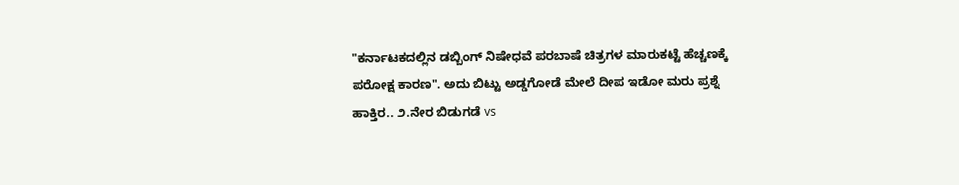"ಕರ್ನಾಟಕದಲ್ಲಿನ ಡಬ್ಬಿಂಗ್ ನಿಷೇಧವೆ ಪರಬಾಷೆ ಚಿತ್ರಗಳ ಮಾರುಕಟ್ಟೆ ಹೆಚ್ಚಣಕ್ಕೆ ಪರೋಕ್ಷ ಕಾರಣ". ಅದು ಬಿಟ್ಟು ಅಡ್ಡಗೋಡೆ ಮೇಲೆ ದೀಪ ಇಡೋ ಮರು ಪ್ರಶ್ನೆ ಹಾಕ್ತಿರ.. ೨.ನೇರ ಬಿಡುಗಡೆ vs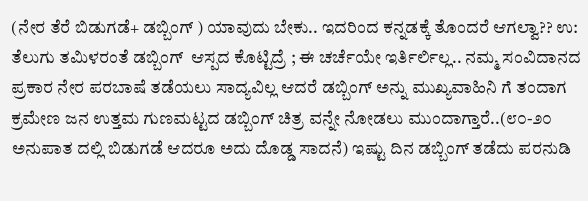(ನೇರ ತೆರೆ ಬಿಡುಗಡೆ+ ಡಬ್ಬಿಂಗ್ ) ಯಾವುದು ಬೇಕು.. ಇದರಿಂದ ಕನ್ನಡಕ್ಕೆ ತೊಂದರೆ ಆಗಲ್ವಾ?? ಉ: ತೆಲುಗು ತಮಿಳರಂತೆ ಡಬ್ಬಿಂಗ್  ಆಸ್ಪದ ಕೊಟ್ಟಿದ್ರೆ ; ಈ ಚರ್ಚೆಯೇ ಇರ್ತಿರ್ಲಿಲ್ಲ.. ನಮ್ಮ ಸಂವಿದಾನದ ಪ್ರಕಾರ ನೇರ ಪರಬಾಷೆ ತಡೆಯಲು ಸಾದ್ಯವಿಲ್ಲ ಆದರೆ ಡಬ್ಬಿಂಗ್ ಅನ್ನು ಮುಖ್ಯವಾಹಿನಿ ಗೆ ತಂದಾಗ ಕ್ರಮೇಣ ಜನ ಉತ್ತಮ ಗುಣಮಟ್ಟದ ಡಬ್ಬಿಂಗ್ ಚಿತ್ರ ವನ್ನೇ ನೋಡಲು ಮುಂದಾಗ್ತಾರೆ..(೮೦-೨೦ ಅನುಪಾತ ದಲ್ಲಿ ಬಿಡುಗಡೆ ಆದರೂ ಅದು ದೊಡ್ಡ ಸಾದನೆ) ಇಷ್ಟು ದಿನ ಡಬ್ಬಿಂಗ್ ತಡೆದು ಪರನುಡಿ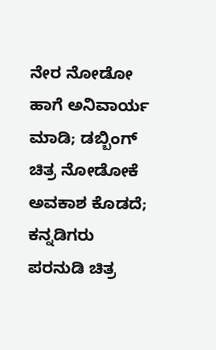ನೇರ ನೋಡೋ ಹಾಗೆ ಅನಿವಾರ್ಯ ಮಾಡಿ; ಡಬ್ಬಿಂಗ್ ಚಿತ್ರ ನೋಡೋಕೆ ಅವಕಾಶ ಕೊಡದೆ; ಕನ್ನಡಿಗರು ಪರನುಡಿ ಚಿತ್ರ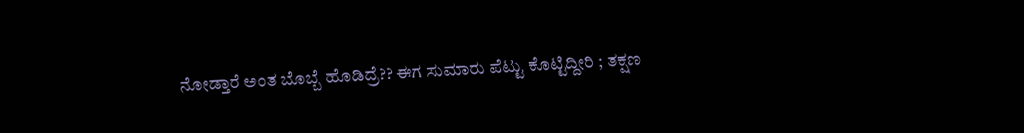ನೋಡ್ತಾರೆ ಅಂತ ಬೊಬ್ಬೆ ಹೊಡಿದ್ರೆ?? ಈಗ ಸುಮಾರು ಪೆಟ್ಟು ಕೊಟ್ಟಿದ್ದೀರಿ ; ತಕ್ಷಣ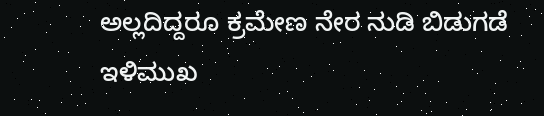ಅಲ್ಲದಿದ್ದರೂ ಕ್ರಮೇಣ ನೇರ ನುಡಿ ಬಿಡುಗಡೆ ಇಳಿಮುಖ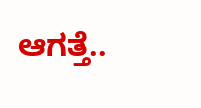ಆಗತ್ತೆ..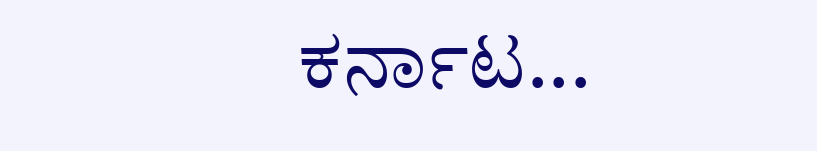ಕರ್ನಾಟ...